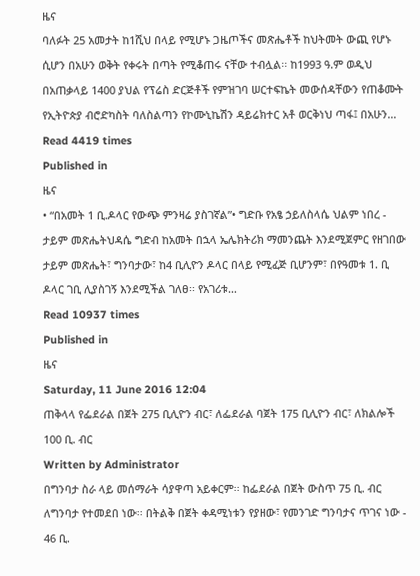ዜና
ባለፉት 25 አመታት ከ1ሺህ በላይ የሚሆኑ ጋዜጦችና መጽሔቶች ከህትመት ውጪ የሆኑ ሲሆን በአሁን ወቅት የቀሩት በጣት የሚቆጠሩ ናቸው ተብሏል፡፡ ከ1993 ዓ.ም ወዲህ በአጠቃላይ 1400 ያህል የፕሬስ ድርጅቶች የምዝገባ ሠርተፍኬት መውሰዳቸውን የጠቆሙት የኢትዮጵያ ብሮድካስት ባለስልጣን የኮሙኒኬሽን ዳይሬክተር አቶ ወርቅነህ ጣፋ፤ በአሁን…
Read 4419 times
Published in
ዜና
• “በአመት 1 ቢ.ዶላር የውጭ ምንዛሬ ያስገኛል”• ግድቡ የአፄ ኃይለስላሴ ህልም ነበረ - ታይም መጽሔትህዳሴ ግድብ ከአመት በኋላ ኤሌክትሪክ ማመንጨት እንደሚጀምር የዘገበው ታይም መጽሔት፣ ግንባታው፣ ከ4 ቢሊዮን ዶላር በላይ የሚፈጅ ቢሆንም፣ በየዓመቱ 1. ቢ ዶላር ገቢ ሊያስገኝ እንደሚችል ገለፀ፡፡ የአገሪቱ…
Read 10937 times
Published in
ዜና
Saturday, 11 June 2016 12:04
ጠቅላላ የፌደራል በጀት 275 ቢሊዮን ብር፣ ለፌደራል ባጀት 175 ቢሊዮን ብር፣ ለክልሎች 100 ቢ. ብር
Written by Administrator
በግንባታ ስራ ላይ መሰማራት ሳያዋጣ አይቀርም፡፡ ከፌደራል በጀት ውስጥ 75 ቢ. ብር ለግንባታ የተመደበ ነው፡፡ በትልቅ በጀት ቀዳሚነቱን የያዘው፣ የመንገድ ግንባታና ጥገና ነው - 46 ቢ.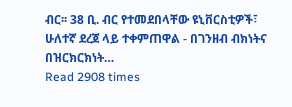ብር፡፡ 38 ቢ. ብር የተመደበላቸው ዩኒቨርስቲዎች፣ ሁለተኛ ደረጀ ላይ ተቀምጠዋል - በገንዘብ ብክነትና በዝርክርክነት…
Read 2908 times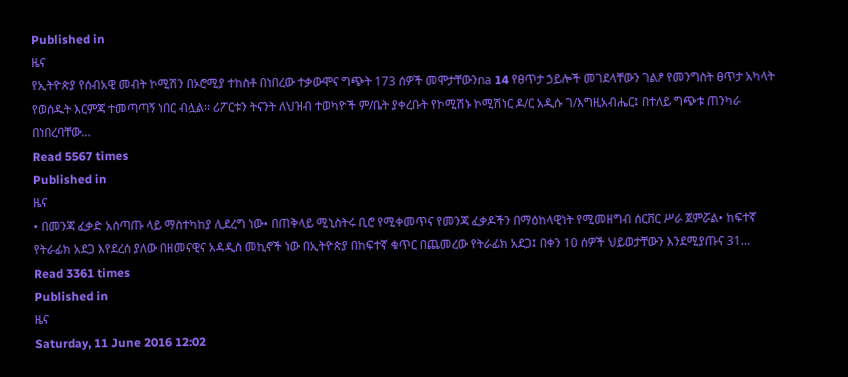Published in
ዜና
የኢትዮጵያ የሰብአዊ መብት ኮሚሽን በኦሮሚያ ተከስቶ በነበረው ተቃውሞና ግጭት 173 ሰዎች መሞታቸውንna 14 የፀጥታ ኃይሎች መገደላቸውን ገልፆ የመንግስት ፀጥታ አካላት የወሰዱት እርምጃ ተመጣጣኝ ነበር ብሏል፡፡ ሪፖርቱን ትናንት ለህዝብ ተወካዮች ም/ቤት ያቀረቡት የኮሚሽኑ ኮሚሽነር ዶ/ር አዲሱ ገ/እግዚአብሔር፤ በተለይ ግጭቱ ጠንካራ በነበረባቸው…
Read 5567 times
Published in
ዜና
• በመንጃ ፈቃድ አሰጣጡ ላይ ማስተካከያ ሊደረግ ነው• በጠቅላይ ሚኒስትሩ ቢሮ የሚቀመጥና የመንጃ ፈቃዶችን በማዕከላዊነት የሚመዘግብ ሰርቨር ሥራ ጀምሯል• ከፍተኛ የትራፊክ አደጋ እየደረሰ ያለው በዘመናዊና አዳዲስ መኪኖች ነው በኢትዮጵያ በከፍተኛ ቁጥር በጨመረው የትራፊክ አደጋ፤ በቀን 10 ሰዎች ህይወታቸውን እንደሚያጡና 31…
Read 3361 times
Published in
ዜና
Saturday, 11 June 2016 12:02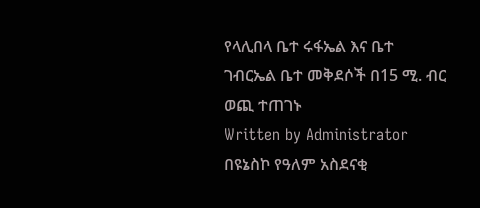የላሊበላ ቤተ ሩፋኤል እና ቤተ ገብርኤል ቤተ መቅደሶች በ15 ሚ. ብር ወጪ ተጠገኑ
Written by Administrator
በዩኔስኮ የዓለም አስደናቂ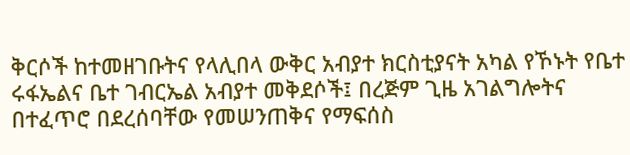ቅርሶች ከተመዘገቡትና የላሊበላ ውቅር አብያተ ክርስቲያናት አካል የኾኑት የቤተ ሩፋኤልና ቤተ ገብርኤል አብያተ መቅደሶች፤ በረጅም ጊዜ አገልግሎትና በተፈጥሮ በደረሰባቸው የመሠንጠቅና የማፍሰስ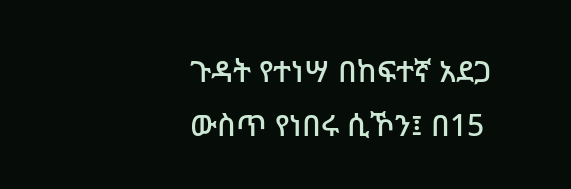ጉዳት የተነሣ በከፍተኛ አደጋ ውስጥ የነበሩ ሲኾን፤ በ15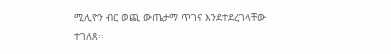ሚሊዮን ብር ወጪ ውጤታማ ጥገና እንደተደረገላቸው ተገለጸ፡፡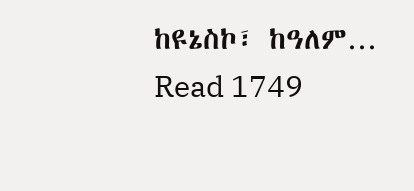ከዩኔስኮ፣ ከዓለም…
Read 1749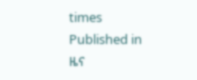times
Published in
ዜና